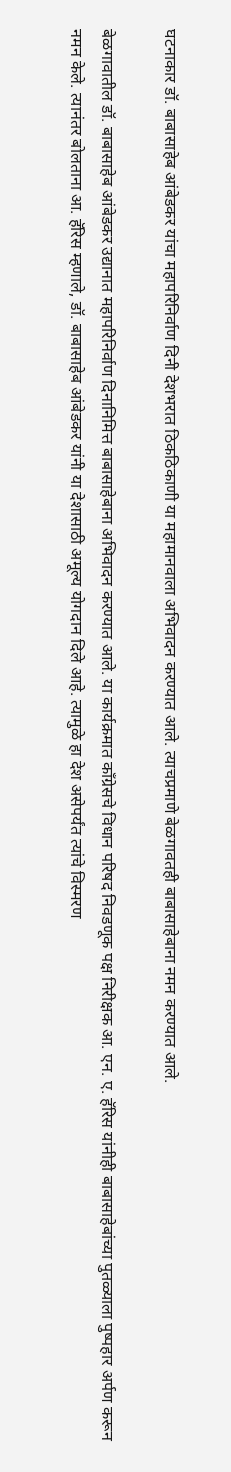घटनाकार डॉ. बाबासाहेब आंबेडकर यांचा महापरिनिर्वाण दिनी देशभरात ठिकठिकाणी या महामानवाला अभिवादन करण्यात आले. त्याचप्रमाणे बेळगावतही बाबासाहेबाना नमन करण्यात आले.

बेळगावातील डॉ. बाबासाहेब आंबेडकर उद्यानात महापरिनिर्वाण दिनानिमित्त बाबासाहेबाना अभिवादन करण्यात आले. या कार्यक्रमात काँग्रेसचे विधान परिषद निवडणूक पक्ष निरीक्षक आ. एन. ए. हॅरिस यांनीही बाबासाहेबांच्या पुतळ्याला पुष्पहार अर्पण करून नमन केले. त्यानंतर बोलताना आ. हॅरिस म्हणाले, डॉ. बाबासाहेब आंबेडकर यांनी या देशासाठी अमूल्य योगदान दिले आहे. त्यामुळे हा देश असेपर्यंत त्यांचे विस्मरण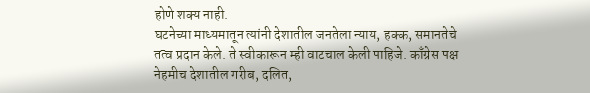होणे शक्य नाही.
घटनेच्या माध्यमातून त्यांनी देशातील जनतेला न्याय, हक्क, समानतेचे तत्व प्रदान केले. ते स्वीकारून म्ही वाटचाल केली पाहिजे. काँग्रेस पक्ष नेहमीच देशातील गरीब, दलित,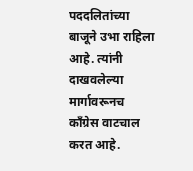पददलितांच्या बाजूने उभा राहिला आहे. त्यांनी दाखवलेल्या मार्गावरूनच काँग्रेस वाटचाल करत आहे.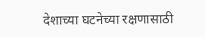देशाच्या घटनेच्या रक्षणासाठी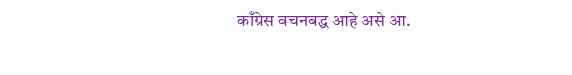काँग्रेस वचनबद्ध आहे असे आ.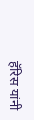हॅरिस यांनी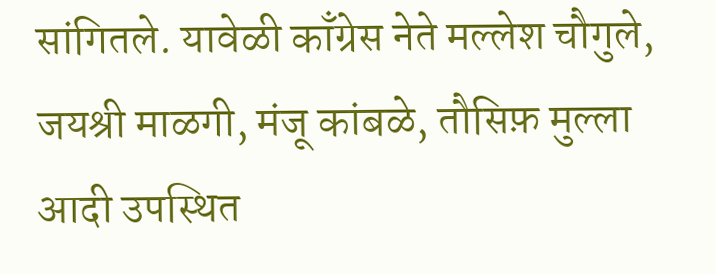सांगितले. यावेळी काँग्रेस नेते मल्लेश चौगुले, जयश्री माळगी, मंजू कांबळे, तौसिफ़ मुल्ला आदी उपस्थित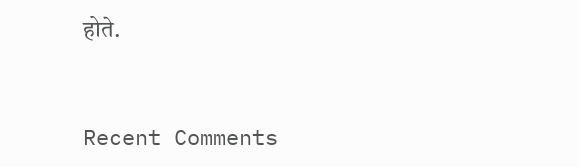होते.


Recent Comments